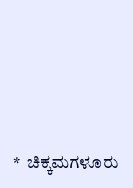*  ಚಿಕ್ಕಮಗಳೂರು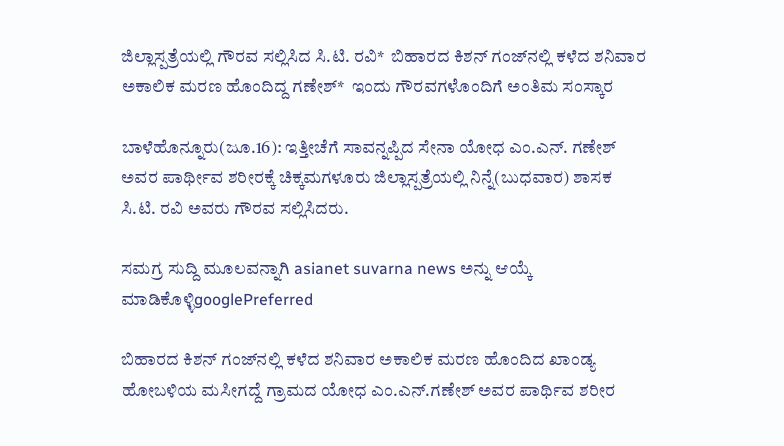ಜಿಲ್ಲಾಸ್ಪತ್ರೆಯಲ್ಲಿ ಗೌರವ ಸಲ್ಲಿಸಿದ ಸಿ.ಟಿ. ರವಿ*  ಬಿಹಾರದ ಕಿಶನ್‌ ಗಂಜ್‌ನಲ್ಲಿ ಕಳೆದ ಶನಿವಾರ ಅಕಾಲಿಕ ಮರಣ ಹೊಂದಿದ್ದ ಗಣೇಶ್‌*  ಇಂದು ಗೌರವಗಳೊಂದಿಗೆ ಅಂತಿಮ ಸಂಸ್ಕಾರ

ಬಾಳೆಹೊನ್ನೂರು(ಜೂ.16): ಇತ್ತೀಚೆಗೆ ಸಾವನ್ನಪ್ಪಿದ ಸೇನಾ ಯೋಧ ಎಂ.ಎನ್. ಗಣೇಶ್ ಅವರ ಪಾರ್ಥೀವ ಶರೀರಕ್ಕೆ ಚಿಕ್ಕಮಗಳೂರು ಜಿಲ್ಲಾಸ್ಪತ್ರೆಯಲ್ಲಿ ನಿನ್ನೆ(ಬುಧವಾರ) ಶಾಸಕ ಸಿ.ಟಿ. ರವಿ ಅವರು ಗೌರವ ಸಲ್ಲಿಸಿದರು.

ಸಮಗ್ರ ಸುದ್ದಿ ಮೂಲವನ್ನಾಗಿ asianet suvarna news ಅನ್ನು ಆಯ್ಕೆ ಮಾಡಿಕೊಳ್ಳಿgooglePreferred

ಬಿಹಾರದ ಕಿಶನ್‌ ಗಂಜ್‌ನಲ್ಲಿ ಕಳೆದ ಶನಿವಾರ ಅಕಾಲಿಕ ಮರಣ ಹೊಂದಿದ ಖಾಂಡ್ಯ ಹೋಬಳಿಯ ಮಸೀಗದ್ದೆ ಗ್ರಾಮದ ಯೋಧ ಎಂ.ಎನ್‌.ಗಣೇಶ್‌ ಅವರ ಪಾರ್ಥಿವ ಶರೀರ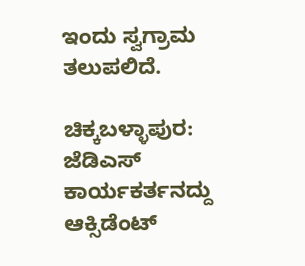ಇಂದು ಸ್ವಗ್ರಾಮ ತಲುಪಲಿದೆ.

ಚಿಕ್ಕಬಳ್ಳಾಪುರ: ಜೆಡಿಎಸ್ ಕಾರ್ಯಕರ್ತನದ್ದು ಆಕ್ಸಿಡೆಂಟ್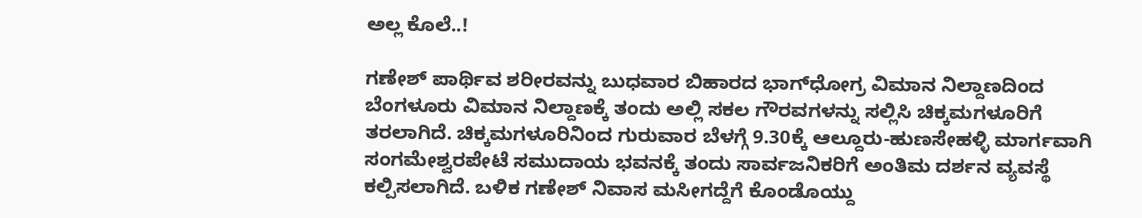ಅಲ್ಲ ಕೊಲೆ..!

ಗಣೇಶ್‌ ಪಾರ್ಥಿವ ಶರೀರವನ್ನು ಬುಧವಾರ ಬಿಹಾರದ ಭಾಗ್‌ಧೋಗ್ರ ವಿಮಾನ ನಿಲ್ದಾಣದಿಂದ ಬೆಂಗಳೂರು ವಿಮಾನ ನಿಲ್ದಾಣಕ್ಕೆ ತಂದು ಅಲ್ಲಿ ಸಕಲ ಗೌರವಗಳನ್ನು ಸಲ್ಲಿಸಿ ಚಿಕ್ಕಮಗಳೂರಿಗೆ ತರಲಾಗಿದೆ. ಚಿಕ್ಕಮಗಳೂರಿನಿಂದ ಗುರುವಾರ ಬೆಳಗ್ಗೆ 9.30ಕ್ಕೆ ಆಲ್ದೂರು-ಹುಣಸೇಹಳ್ಳಿ ಮಾರ್ಗವಾಗಿ ಸಂಗಮೇಶ್ವರಪೇಟೆ ಸಮುದಾಯ ಭವನಕ್ಕೆ ತಂದು ಸಾರ್ವಜನಿಕರಿಗೆ ಅಂತಿಮ ದರ್ಶನ ವ್ಯವಸ್ಥೆ ಕಲ್ಪಿಸಲಾಗಿದೆ. ಬಳಿಕ ಗಣೇಶ್‌ ನಿವಾಸ ಮಸೀಗದ್ದೆಗೆ ಕೊಂಡೊಯ್ದು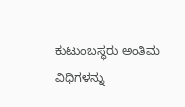ಕುಟುಂಬಸ್ಥರು ಅಂತಿಮ ವಿಧಿಗಳನ್ನು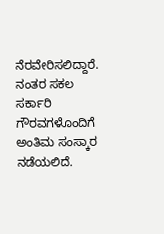ನೆರವೇರಿಸಲಿದ್ದಾರೆ. ನಂತರ ಸಕಲ ಸರ್ಕಾರಿ ಗೌರವಗಳೊಂದಿಗೆ ಅಂತಿಮ ಸಂಸ್ಕಾರ ನಡೆಯಲಿದೆ.